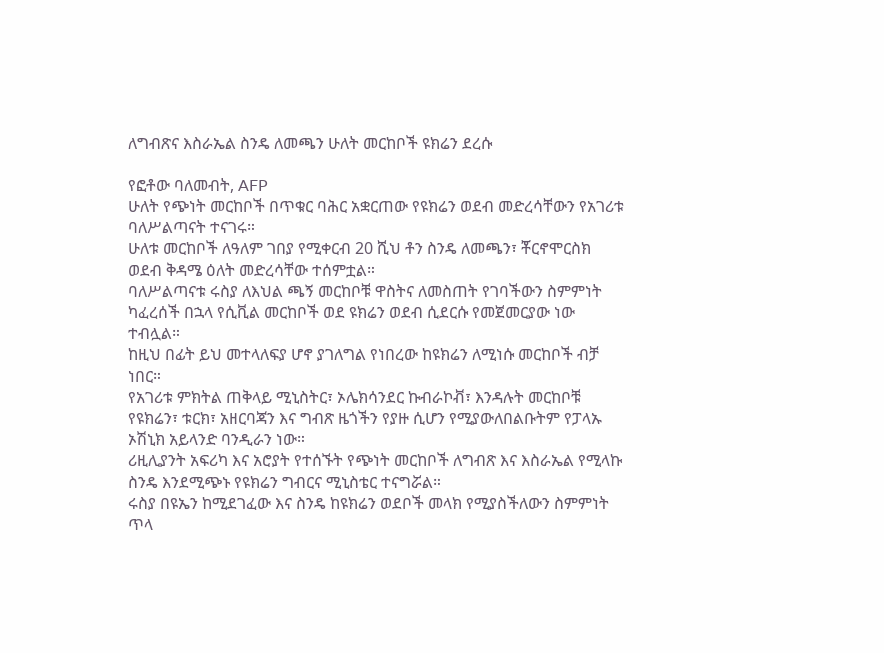ለግብጽና እስራኤል ስንዴ ለመጫን ሁለት መርከቦች ዩክሬን ደረሱ

የፎቶው ባለመብት, AFP
ሁለት የጭነት መርከቦች በጥቁር ባሕር አቋርጠው የዩክሬን ወደብ መድረሳቸውን የአገሪቱ ባለሥልጣናት ተናገሩ።
ሁለቱ መርከቦች ለዓለም ገበያ የሚቀርብ 20 ሺህ ቶን ስንዴ ለመጫን፣ ቾርኖሞርስክ ወደብ ቅዳሜ ዕለት መድረሳቸው ተሰምቷል።
ባለሥልጣናቱ ሩስያ ለእህል ጫኝ መርከቦቹ ዋስትና ለመስጠት የገባችውን ስምምነት ካፈረሰች በኋላ የሲቪል መርከቦች ወደ ዩክሬን ወደብ ሲደርሱ የመጀመርያው ነው ተብሏል።
ከዚህ በፊት ይህ መተላለፍያ ሆኖ ያገለግል የነበረው ከዩክሬን ለሚነሱ መርከቦች ብቻ ነበር።
የአገሪቱ ምክትል ጠቅላይ ሚኒስትር፣ ኦሌክሳንደር ኩብራኮቭ፣ እንዳሉት መርከቦቹ የዩክሬን፣ ቱርክ፣ አዘርባጃን እና ግብጽ ዜጎችን የያዙ ሲሆን የሚያውለበልቡትም የፓላኡ ኦሽኒክ አይላንድ ባንዲራን ነው።
ሪዚሊያንት አፍሪካ እና አሮያት የተሰኙት የጭነት መርከቦች ለግብጽ እና እስራኤል የሚላኩ ስንዴ እንደሚጭኑ የዩክሬን ግብርና ሚኒስቴር ተናግሯል።
ሩስያ በዩኤን ከሚደገፈው እና ስንዴ ከዩክሬን ወደቦች መላክ የሚያስችለውን ስምምነት ጥላ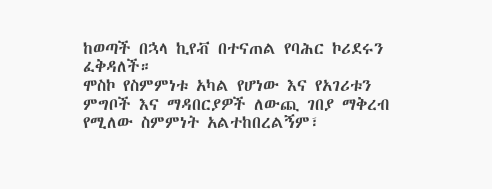ከወጣች በኋላ ኪየቭ በተናጠል የባሕር ኮሪደሩን ፈቅዳለች።
ሞስኮ የስምምነቱ አካል የሆነው እና የአገሪቱን ምግቦች እና ማዳበርያዎች ለውጪ ገበያ ማቅረብ የሚለው ስምምነት አልተከበረልኝም፣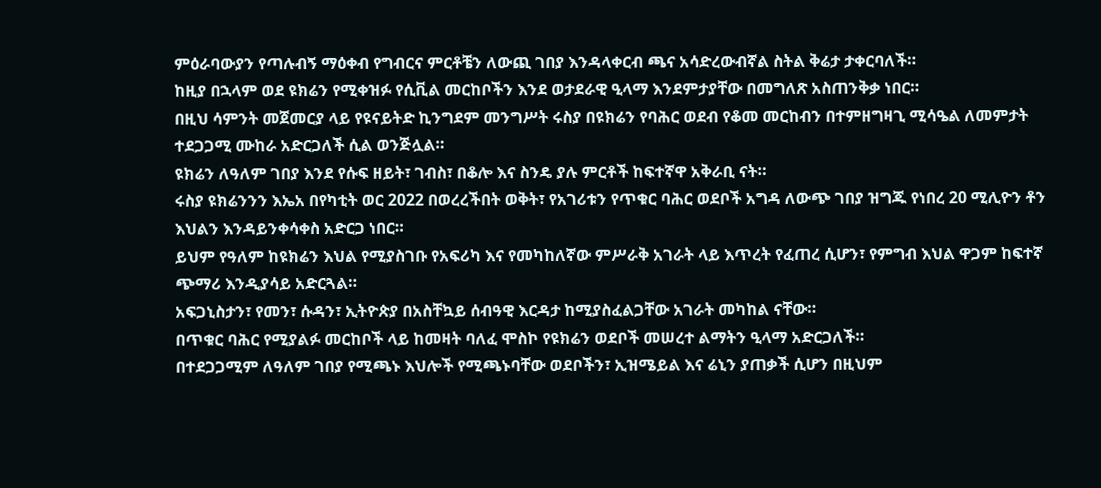ምዕራባውያን የጣሉብኝ ማዕቀብ የግብርና ምርቶቼን ለውጪ ገበያ እንዳላቀርብ ጫና አሳድረውብኛል ስትል ቅሬታ ታቀርባለች።
ከዚያ በኋላም ወደ ዩክሬን የሚቀዝፉ የሲቪል መርከቦችን እንደ ወታደራዊ ዒላማ እንደምታያቸው በመግለጽ አስጠንቅቃ ነበር።
በዚህ ሳምንት መጀመርያ ላይ የዩናይትድ ኪንግደም መንግሥት ሩስያ በዩክሬን የባሕር ወደብ የቆመ መርከብን በተምዘግዛጊ ሚሳዔል ለመምታት ተደጋጋሚ ሙከራ አድርጋለች ሲል ወንጅሏል።
ዩክሬን ለዓለም ገበያ እንደ የሱፍ ዘይት፣ ገብስ፣ በቆሎ እና ስንዴ ያሉ ምርቶች ከፍተኛዋ አቅራቢ ናት።
ሩስያ ዩክሬንንን እኤአ በየካቲት ወር 2022 በወረረችበት ወቅት፣ የአገሪቱን የጥቁር ባሕር ወደቦች አግዳ ለውጭ ገበያ ዝግጁ የነበረ 20 ሚሊዮን ቶን እህልን እንዳይንቀሳቀስ አድርጋ ነበር።
ይህም የዓለም ከዩክሬን እህል የሚያስገቡ የአፍሪካ እና የመካከለኛው ምሥራቅ አገራት ላይ እጥረት የፈጠረ ሲሆን፣ የምግብ እህል ዋጋም ከፍተኛ ጭማሪ እንዲያሳይ አድርጓል።
አፍጋኒስታን፣ የመን፣ ሱዳን፣ ኢትዮጵያ በአስቸኳይ ሰብዓዊ እርዳታ ከሚያስፈልጋቸው አገራት መካከል ናቸው።
በጥቁር ባሕር የሚያልፉ መርከቦች ላይ ከመዛት ባለፈ ሞስኮ የዩክሬን ወደቦች መሠረተ ልማትን ዒላማ አድርጋለች።
በተደጋጋሚም ለዓለም ገበያ የሚጫኑ እህሎች የሚጫኑባቸው ወደቦችን፣ ኢዝሜይል እና ሬኒን ያጠቃች ሲሆን በዚህም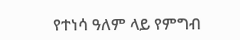የተነሳ ዓለም ላይ የምግብ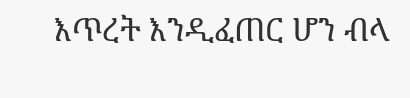እጥረት እንዲፈጠር ሆን ብላ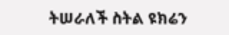ትሠራለች ስትል ዩክሬን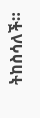ትከስሳለች።